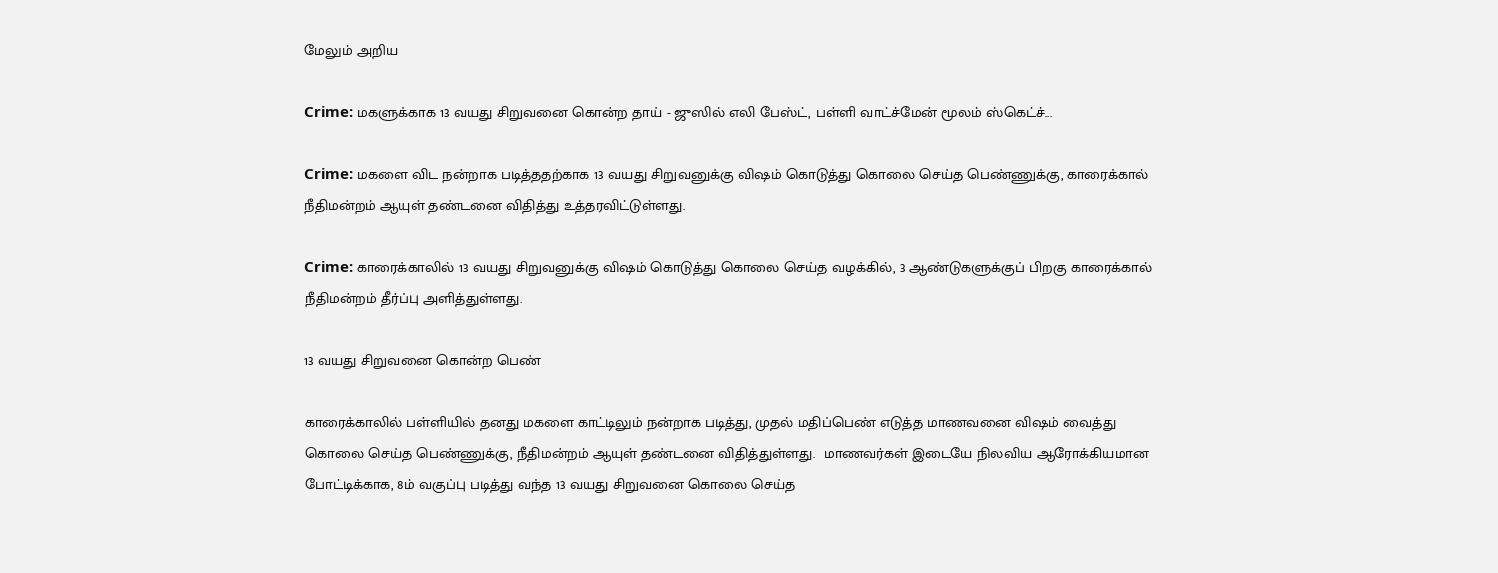மேலும் அறிய

Crime: மகளுக்காக 13 வயது சிறுவனை கொன்ற தாய் - ஜுஸில் எலி பேஸ்ட், பள்ளி வாட்ச்மேன் மூலம் ஸ்கெட்ச்...

Crime: மகளை விட நன்றாக படித்ததற்காக 13 வயது சிறுவனுக்கு விஷம் கொடுத்து கொலை செய்த பெண்ணுக்கு, காரைக்கால் நீதிமன்றம் ஆயுள் தண்டனை விதித்து உத்தரவிட்டுள்ளது.

Crime: காரைக்காலில் 13 வயது சிறுவனுக்கு விஷம் கொடுத்து கொலை செய்த வழக்கில், 3 ஆண்டுகளுக்குப் பிறகு காரைக்கால் நீதிமன்றம் தீர்ப்பு அளித்துள்ளது.

13 வயது சிறுவனை கொன்ற பெண்

காரைக்காலில் பள்ளியில் தனது மகளை காட்டிலும் நன்றாக படித்து, முதல் மதிப்பெண் எடுத்த மாணவனை விஷம் வைத்து கொலை செய்த பெண்ணுக்கு, நீதிமன்றம் ஆயுள் தண்டனை விதித்துள்ளது.  மாணவர்கள் இடையே நிலவிய ஆரோக்கியமான போட்டிக்காக, 8ம் வகுப்பு படித்து வந்த 13 வயது சிறுவனை கொலை செய்த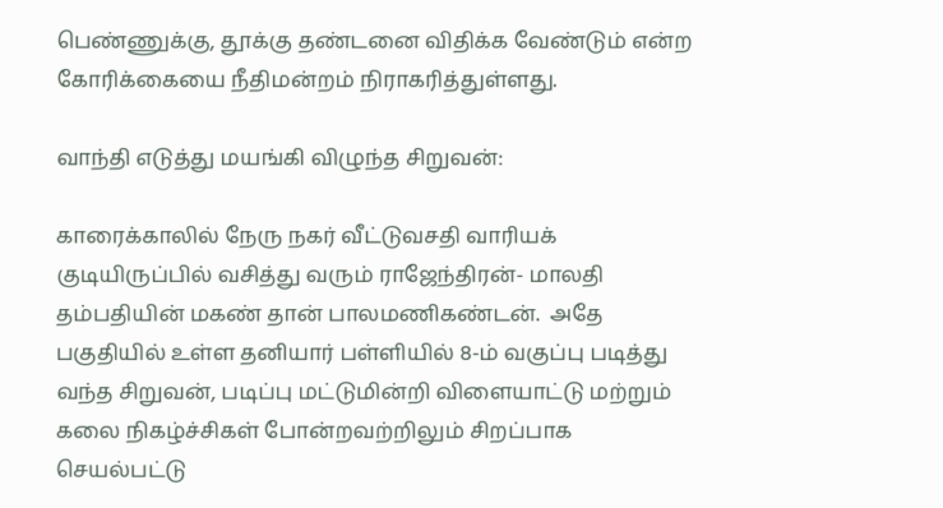பெண்ணுக்கு, தூக்கு தண்டனை விதிக்க வேண்டும் என்ற கோரிக்கையை நீதிமன்றம் நிராகரித்துள்ளது.

வாந்தி எடுத்து மயங்கி விழுந்த சிறுவன்:

காரைக்காலில் நேரு நகர் வீட்டுவசதி வாரியக் குடியிருப்பில் வசித்து வரும் ராஜேந்திரன்- மாலதி தம்பதியின் மகண் தான் பாலமணிகண்டன்.  அதே பகுதியில் உள்ள தனியார் பள்ளியில் 8-ம் வகுப்பு படித்து வந்த சிறுவன், படிப்பு மட்டுமின்றி விளையாட்டு மற்றும் கலை நிகழ்ச்சிகள் போன்றவற்றிலும் சிறப்பாக செயல்பட்டு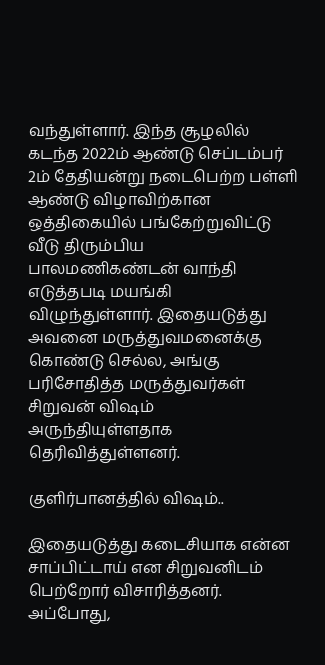வந்துள்ளார். இந்த சூழலில் கடந்த 2022ம் ஆண்டு செப்டம்பர் 2ம் தேதியன்று நடைபெற்ற பள்ளி ஆண்டு விழாவிற்கான ஒத்திகையில் பங்கேற்றுவிட்டு வீடு திரும்பிய பாலமணிகண்டன் வாந்தி எடுத்தபடி மயங்கி விழுந்துள்ளார். இதையடுத்து அவனை மருத்துவமனைக்கு கொண்டு செல்ல, அங்கு பரிசோதித்த மருத்துவர்கள் சிறுவன் விஷம் அருந்தியுள்ளதாக தெரிவித்துள்ளனர்.

குளிர்பானத்தில் விஷம்..

இதையடுத்து கடைசியாக என்ன சாப்பிட்டாய் என சிறுவனிடம் பெற்றோர் விசாரித்தனர். அப்போது,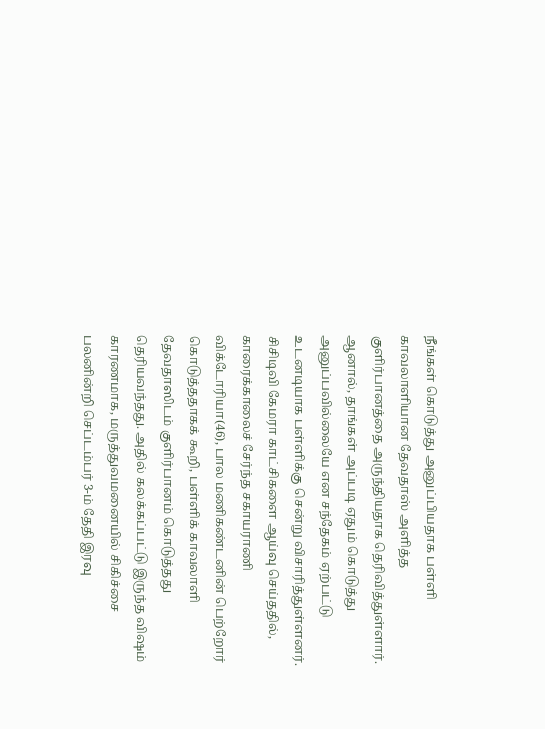நீங்கள் கொடுத்து அனுப்பியதாக பள்ளி காவலாளியான தேவதாஸ் அளித்த குளிர்பானத்தை அருந்தியதாக தெரிவித்துள்ளார். ஆனால், தாங்கள் அப்படி ஏதும் கொடுத்து அனுப்பவில்லையே என சந்தேகம் ஏற்பட்டு உடனடியாக பள்ளிக்கு சென்று விசாரித்துள்ளனர். சிசிடிவி கேமரா காட்சிகளை ஆய்வு செய்ததில், காரைக்காலைச் சேர்ந்த சகாயராணி விக்டோரியா(46), பால மணிகண்டனின் பெற்றோர் கொடுத்ததாகக் கூறி, பள்ளிக் காவலாளி தேவதாஸிடம் குளிர்பானம் கொடுத்தது தெரியவந்தது. அதில் கலக்கப்பட்டு இருந்த விஷம் காரணமாக, மருத்துவமனையில் சிகிச்சை பலனின்றி செப்டம்பர் 3-ம் தேதி இரவு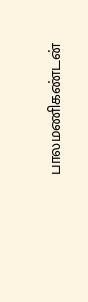பாலமணிகண்டன்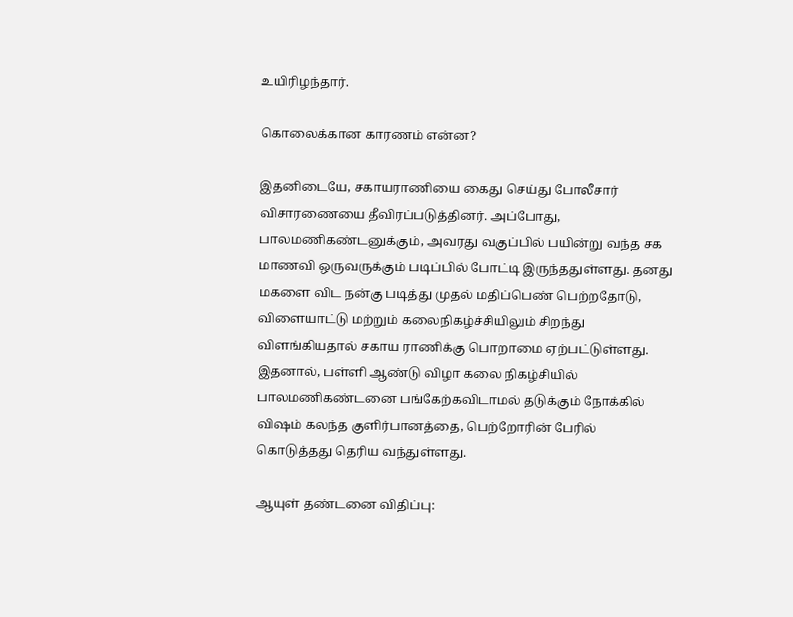உயிரிழந்தார்.

கொலைக்கான காரணம் என்ன?

இதனிடையே, சகாயராணியை கைது செய்து போலீசார் விசாரணையை தீவிரப்படுத்தினர். அப்போது,  பாலமணிகண்டனுக்கும், அவரது வகுப்பில் பயின்று வந்த சக மாணவி ஒருவருக்கும் படிப்பில் போட்டி இருந்ததுள்ளது. தனது மகளை விட நன்கு படித்து முதல் மதிப்பெண் பெற்றதோடு, விளையாட்டு மற்றும் கலைநிகழ்ச்சியிலும் சிறந்து விளங்கியதால் சகாய ராணிக்கு பொறாமை ஏற்பட்டுள்ளது. இதனால், பள்ளி ஆண்டு விழா கலை நிகழ்சியில் பாலமணிகண்டனை பங்கேற்கவிடாமல் தடுக்கும் நோக்கில் விஷம் கலந்த குளிர்பானத்தை, பெற்றோரின் பேரில் கொடுத்தது தெரிய வந்துள்ளது.

ஆயுள் தண்டனை விதிப்பு: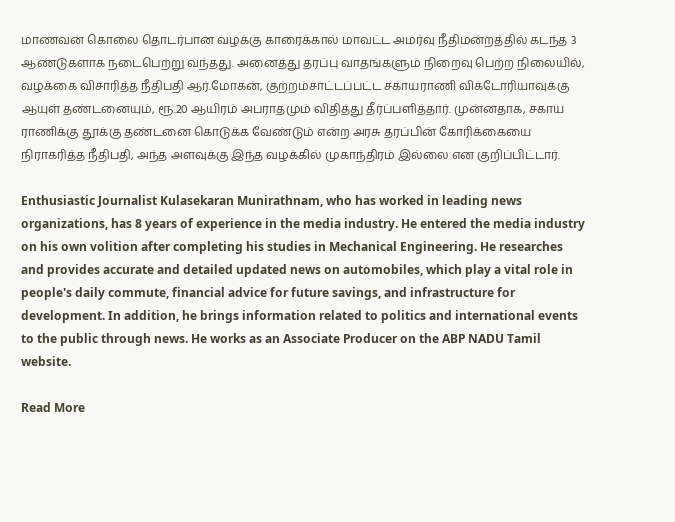மாணவன் கொலை தொடர்பான வழக்கு காரைக்கால் மாவட்ட அமர்வு நீதிமன்றத்தில் கடந்த 3 ஆண்டுகளாக நடைபெற்று வந்தது. அனைத்து தரப்பு வாதங்களும் நிறைவு பெற்ற நிலையில், வழக்கை விசாரித்த நீதிபதி ஆர்.மோகன், குற்றம்சாட்டப்பட்ட சகாயராணி விக்டோரியாவுக்கு ஆயுள் தண்டனையும், ரூ.20 ஆயிரம் அபராதமும் விதித்து தீர்ப்பளித்தார். முன்னதாக, சகாய ராணிக்கு தூக்கு தண்டனை கொடுக்க வேண்டும் என்ற அரசு தரப்பின் கோரிக்கையை நிராகரித்த நீதிபதி, அந்த அளவுக்கு இந்த வழக்கில் முகாந்திரம் இல்லை என குறிப்பிட்டார்.

Enthusiastic Journalist Kulasekaran Munirathnam, who has worked in leading news organizations, has 8 years of experience in the media industry. He entered the media industry on his own volition after completing his studies in Mechanical Engineering. He researches and provides accurate and detailed updated news on automobiles, which play a vital role in people's daily commute, financial advice for future savings, and infrastructure for development. In addition, he brings information related to politics and international events to the public through news. He works as an Associate Producer on the ABP NADU Tamil website.

Read More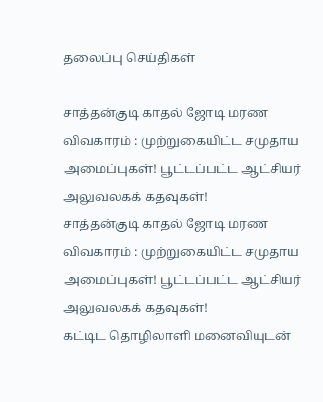தலைப்பு செய்திகள்

சாத்தன்குடி காதல் ஜோடி மரண விவகாரம் : முற்றுகையிட்ட சமுதாய அமைப்புகள்! பூட்டப்பட்ட ஆட்சியர் அலுவலகக் கதவுகள்!
சாத்தன்குடி காதல் ஜோடி மரண விவகாரம் : முற்றுகையிட்ட சமுதாய அமைப்புகள்! பூட்டப்பட்ட ஆட்சியர் அலுவலகக் கதவுகள்!
கட்டிட தொழிலாளி மனைவியுடன்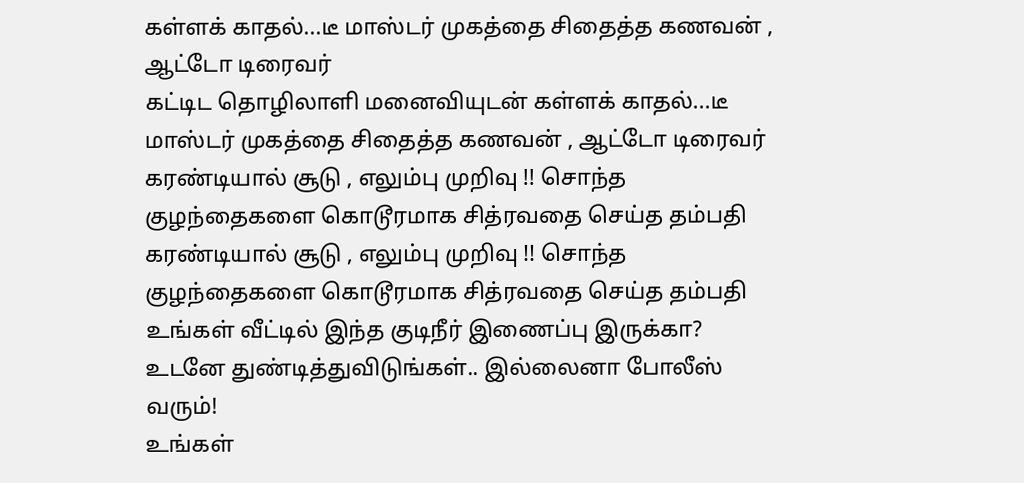கள்ளக் காதல்...டீ மாஸ்டர் முகத்தை சிதைத்த கணவன் , ஆட்டோ டிரைவர்
கட்டிட தொழிலாளி மனைவியுடன் கள்ளக் காதல்...டீ மாஸ்டர் முகத்தை சிதைத்த கணவன் , ஆட்டோ டிரைவர்
கரண்டியால் சூடு , எலும்பு முறிவு !! சொந்த குழந்தைகளை கொடூரமாக சித்ரவதை செய்த தம்பதி
கரண்டியால் சூடு , எலும்பு முறிவு !! சொந்த குழந்தைகளை கொடூரமாக சித்ரவதை செய்த தம்பதி
உங்கள் வீட்டில் இந்த குடிநீர் இணைப்பு இருக்கா? உடனே துண்டித்துவிடுங்கள்.. இல்லைனா போலீஸ் வரும்!
உங்கள்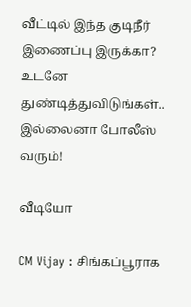வீட்டில் இந்த குடிநீர் இணைப்பு இருக்கா? உடனே துண்டித்துவிடுங்கள்.. இல்லைனா போலீஸ் வரும்!

வீடியோ

CM Vijay : சிங்கப்பூராக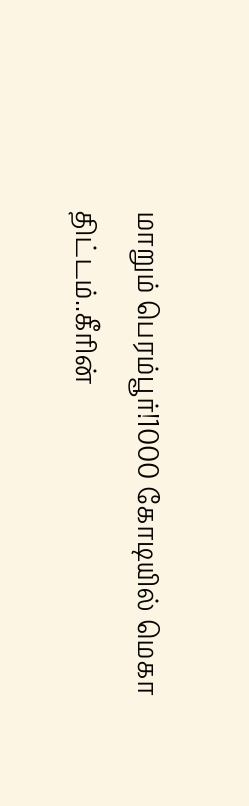மாறும் பெரம்பூர்!1000 கோடியில் மெகா திட்டம்..கீரின்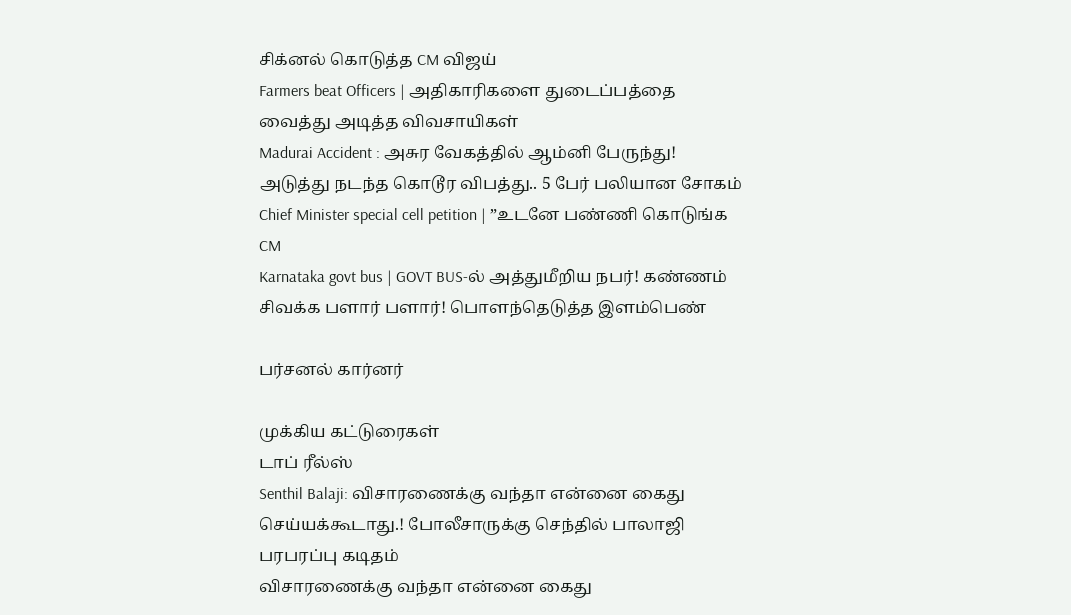சிக்னல் கொடுத்த CM விஜய்
Farmers beat Officers | அதிகாரிகளை துடைப்பத்தை வைத்து அடித்த விவசாயிகள்
Madurai Accident : அசுர வேகத்தில் ஆம்னி பேருந்து! அடுத்து நடந்த கொடூர விபத்து.. 5 பேர் பலியான சோகம்
Chief Minister special cell petition | ”உடனே பண்ணி கொடுங்க CM
Karnataka govt bus | GOVT BUS-ல் அத்துமீறிய நபர்! கண்ணம் சிவக்க பளார் பளார்! பொளந்தெடுத்த இளம்பெண்

பர்சனல் கார்னர்

முக்கிய கட்டுரைகள்
டாப் ரீல்ஸ்
Senthil Balaji: விசாரணைக்கு வந்தா என்னை கைது செய்யக்கூடாது.! போலீசாருக்கு செந்தில் பாலாஜி பரபரப்பு கடிதம்
விசாரணைக்கு வந்தா என்னை கைது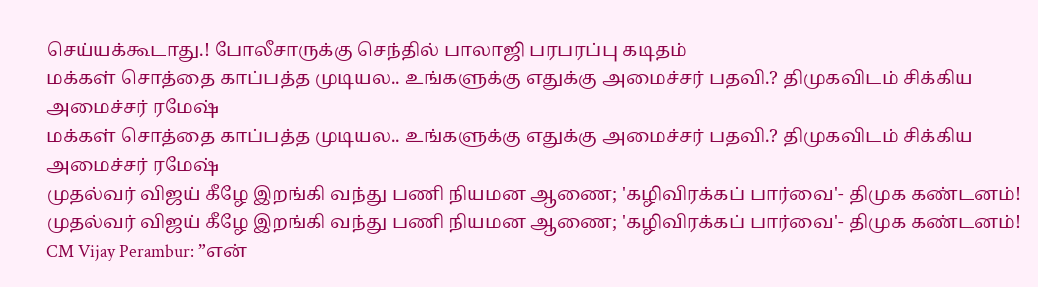செய்யக்கூடாது.! போலீசாருக்கு செந்தில் பாலாஜி பரபரப்பு கடிதம்
மக்கள் சொத்தை காப்பத்த முடியல.. உங்களுக்கு எதுக்கு அமைச்சர் பதவி.? திமுகவிடம் சிக்கிய அமைச்சர் ரமேஷ்
மக்கள் சொத்தை காப்பத்த முடியல.. உங்களுக்கு எதுக்கு அமைச்சர் பதவி.? திமுகவிடம் சிக்கிய அமைச்சர் ரமேஷ்
முதல்வர் விஜய் கீழே இறங்கி வந்து பணி நியமன ஆணை; 'கழிவிரக்கப் பார்வை'- திமுக கண்டனம்!
முதல்வர் விஜய் கீழே இறங்கி வந்து பணி நியமன ஆணை; 'கழிவிரக்கப் பார்வை'- திமுக கண்டனம்!
CM Vijay Perambur: ”என்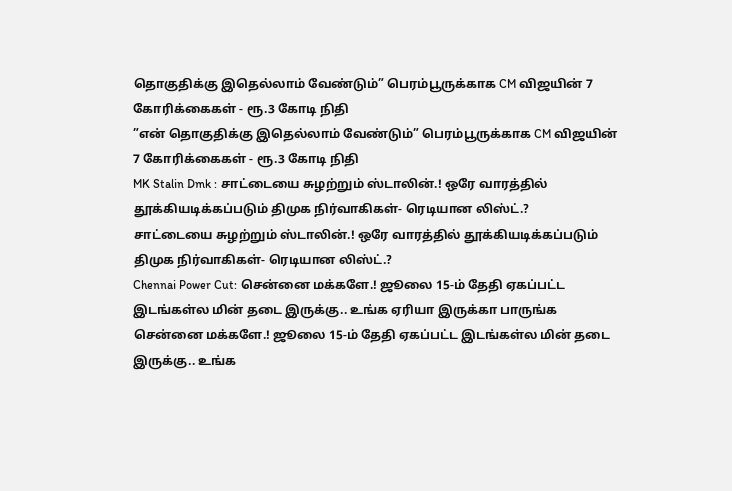தொகுதிக்கு இதெல்லாம் வேண்டும்” பெரம்பூருக்காக CM விஜயின் 7 கோரிக்கைகள் - ரூ.3 கோடி நிதி
”என் தொகுதிக்கு இதெல்லாம் வேண்டும்” பெரம்பூருக்காக CM விஜயின் 7 கோரிக்கைகள் - ரூ.3 கோடி நிதி
MK Stalin Dmk : சாட்டையை சுழற்றும் ஸ்டாலின்.! ஒரே வாரத்தில் தூக்கியடிக்கப்படும் திமுக நிர்வாகிகள்- ரெடியான லிஸ்ட்.?
சாட்டையை சுழற்றும் ஸ்டாலின்.! ஒரே வாரத்தில் தூக்கியடிக்கப்படும் திமுக நிர்வாகிகள்- ரெடியான லிஸ்ட்.?
Chennai Power Cut: சென்னை மக்களே.! ஜூலை 15-ம் தேதி ஏகப்பட்ட இடங்கள்ல மின் தடை இருக்கு.. உங்க ஏரியா இருக்கா பாருங்க
சென்னை மக்களே.! ஜூலை 15-ம் தேதி ஏகப்பட்ட இடங்கள்ல மின் தடை இருக்கு.. உங்க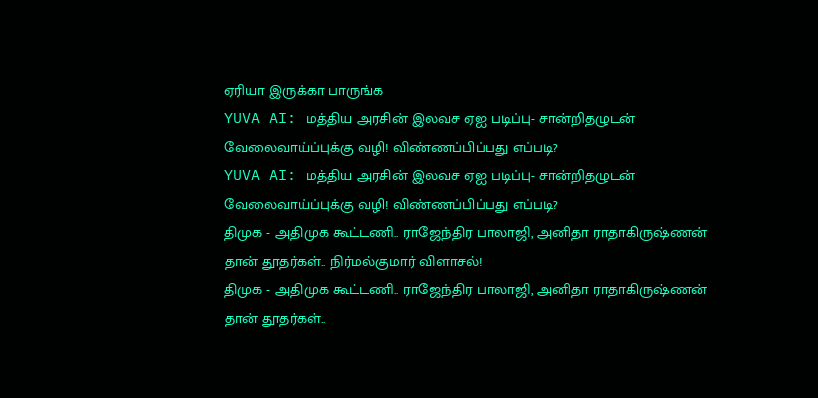ஏரியா இருக்கா பாருங்க
YUVA AI: மத்திய அரசின் இலவச ஏஐ படிப்பு- சான்றிதழுடன் வேலைவாய்ப்புக்கு வழி! விண்ணப்பிப்பது எப்படி?
YUVA AI: மத்திய அரசின் இலவச ஏஐ படிப்பு- சான்றிதழுடன் வேலைவாய்ப்புக்கு வழி! விண்ணப்பிப்பது எப்படி?
திமுக - அதிமுக கூட்டணி.. ராஜேந்திர பாலாஜி, அனிதா ராதாகிருஷ்ணன் தான் தூதர்கள்.. நிர்மல்குமார் விளாசல்!
திமுக - அதிமுக கூட்டணி.. ராஜேந்திர பாலாஜி, அனிதா ராதாகிருஷ்ணன் தான் தூதர்கள்..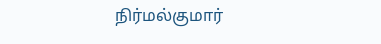நிர்மல்குமார்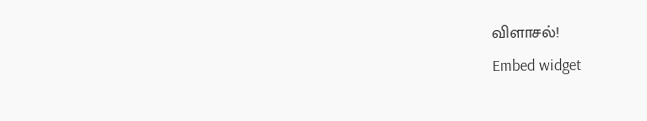விளாசல்!
Embed widget